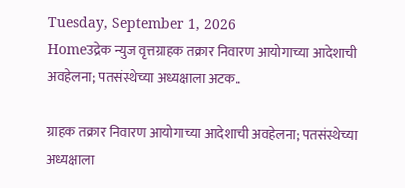Tuesday, September 1, 2026
Homeउद्रेक न्युज वृत्तग्राहक तक्रार निवारण आयोगाच्या आदेशाची अवहेलना; पतसंस्थेच्या अध्यक्षाला अटक..

ग्राहक तक्रार निवारण आयोगाच्या आदेशाची अवहेलना; पतसंस्थेच्या अध्यक्षाला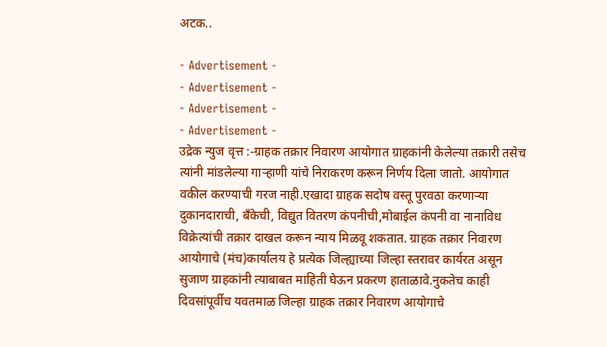अटक..

- Advertisement -
- Advertisement -
- Advertisement -
- Advertisement -
उद्रेक न्युज वृत्त :-ग्राहक तक्रार निवारण आयोगात ग्राहकांनी केलेल्या तक्रारी तसेच त्यांनी मांडलेल्या गाऱ्हाणी यांचे निराकरण करून निर्णय दिला जातो. आयोगात वकील करण्याची गरज नाही.एखादा ग्राहक सदोष वस्तू पुरवठा करणाऱ्या दुकानदाराची, बँकेची, विद्युत वितरण कंपनीची,मोबाईल कंपनी वा नानाविध विक्रेत्यांची तक्रार दाखल करून न्याय मिळवू शकतात. ग्राहक तक्रार निवारण आयोगाचे (मंच)कार्यालय हे प्रत्येक जिल्ह्याच्या जिल्हा स्तरावर कार्यरत असून सुजाण ग्राहकांनी त्याबाबत माहिती घेऊन प्रकरण हाताळावे.नुकतेच काही दिवसांपूर्वीच यवतमाळ जिल्हा ग्राहक तक्रार निवारण आयोगाचे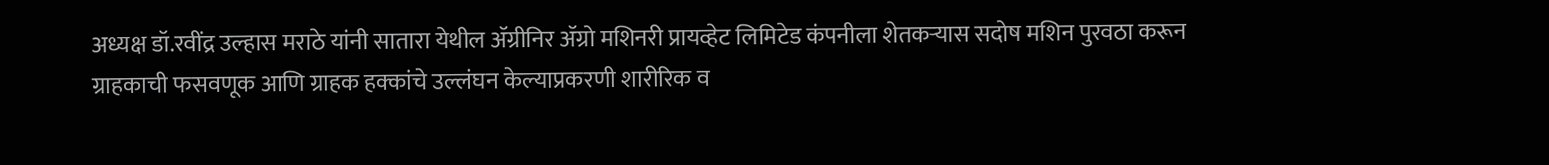अध्यक्ष डॉ.रवींद्र उल्हास मराठे यांनी सातारा येथील ॲग्रीनिर ॲग्रो मशिनरी प्रायव्हेट लिमिटेड कंपनीला शेतकऱ्यास सदोष मशिन पुरवठा करून ग्राहकाची फसवणूक आणि ग्राहक हक्कांचे उल्लंघन केल्याप्रकरणी शारीरिक व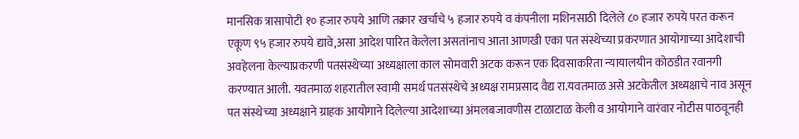मानसिक त्रासापोटी १० हजार रुपये आणि तक्रार खर्चाचे ५ हजार रुपये व कंपनीला मशिनसाठी दिलेले ८० हजार रुपये परत करून एकूण ९५ हजार रुपये द्यावे,असा आदेश पारित केलेला असतांनाच आता आणखी एका पत संस्थेच्या प्रकरणात आयोगाच्या आदेशाची अवहेलना केल्याप्रकरणी पतसंस्थेच्या अध्यक्षाला काल सोमवारी अटक करून एक दिवसाकरिता न्यायालयीन कोठडीत रवानगी करण्यात आली. यवतमाळ शहरातील स्वामी समर्थ पतसंस्थेचे अध्यक्ष रामप्रसाद वैद्य रा.यवतमाळ असे अटकेतील अध्यक्षाचे नाव असून पत संस्थेच्या अध्यक्षाने ग्राहक आयोगाने दिलेल्या आदेशाच्या अंमलबजावणीस टाळाटाळ केली व आयोगाने वारंवार नोटीस पाठवूनही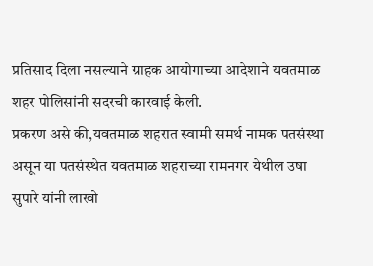प्रतिसाद दिला नसल्याने ग्राहक आयोगाच्या आदेशाने यवतमाळ शहर पोलिसांनी सदरची कारवाई केली.
प्रकरण असे की,यवतमाळ शहरात स्वामी समर्थ नामक पतसंस्था असून या पतसंस्थेत यवतमाळ शहराच्या रामनगर येथील उषा सुपारे यांनी लाखो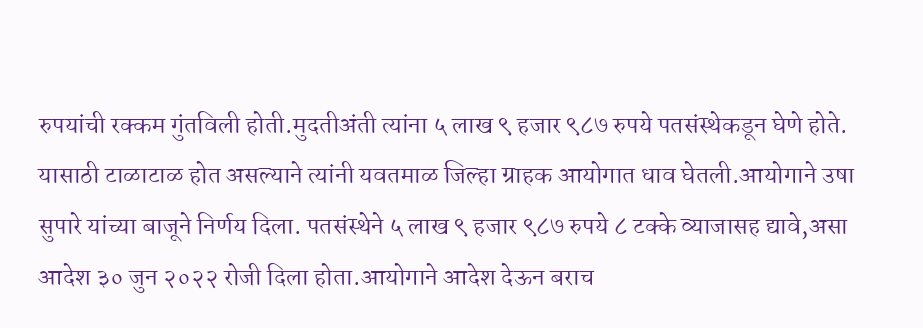रुपयांची रक्कम गुंतविली होती.मुदतीअंती त्यांना ५ लाख ९ हजार ९८७ रुपये पतसंस्थेकडून घेणे होते. यासाठी टाळाटाळ होत असल्याने त्यांनी यवतमाळ जिल्हा ग्राहक आयोगात धाव घेतली.आयोगाने उषा सुपारे यांच्या बाजूने निर्णय दिला. पतसंस्थेने ५ लाख ९ हजार ९८७ रुपये ८ टक्के व्याजासह द्यावे,असा आदेश ३० जुन २०२२ रोजी दिला होता.आयोगाने आदेश देऊन बराच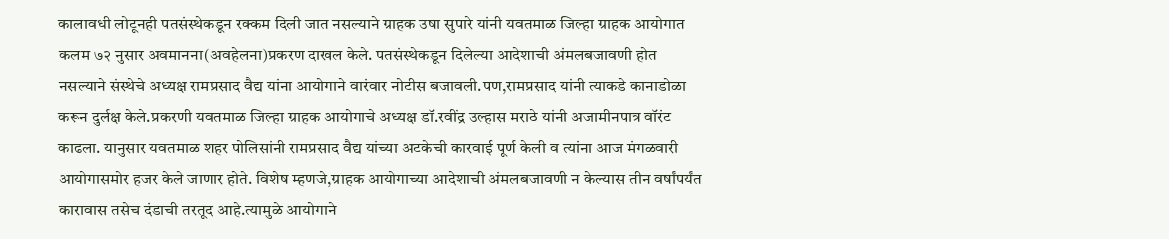कालावधी लोटूनही पतसंस्थेकडून रक्कम दिली जात नसल्याने ग्राहक उषा सुपारे यांनी यवतमाळ जिल्हा ग्राहक आयोगात कलम ७२ नुसार अवमानना(अवहेलना)प्रकरण दाखल केले. पतसंस्थेकडून दिलेल्या आदेशाची अंमलबजावणी होत नसल्याने संस्थेचे अध्यक्ष रामप्रसाद वैद्य यांना आयोगाने वारंवार नोटीस बजावली.पण,रामप्रसाद यांनी त्याकडे कानाडोळा करून दुर्लक्ष केले.प्रकरणी यवतमाळ जिल्हा ग्राहक आयोगाचे अध्यक्ष डॉ.रवींद्र उल्हास मराठे यांनी अजामीनपात्र वॉरंट काढला. यानुसार यवतमाळ शहर पोलिसांनी रामप्रसाद वैद्य यांच्या अटकेची कारवाई पूर्ण केली व त्यांना आज मंगळवारी आयोगासमोर हजर केले जाणार होते. विशेष म्हणजे,ग्राहक आयोगाच्या आदेशाची अंमलबजावणी न केल्यास तीन वर्षांपर्यंत कारावास तसेच दंडाची तरतूद आहे.त्यामुळे आयोगाने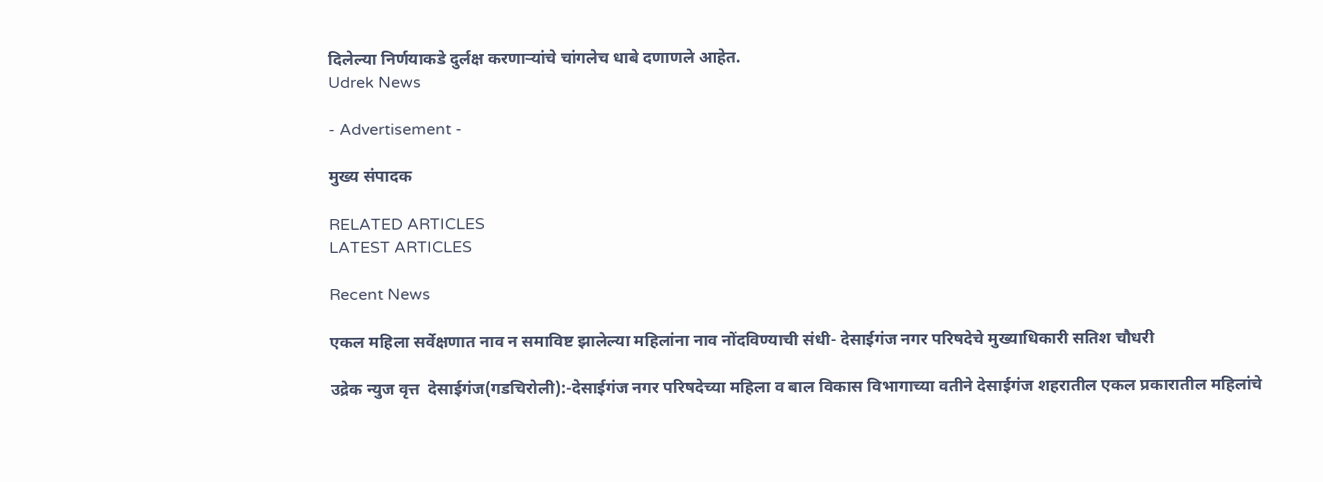दिलेल्या निर्णयाकडे दुर्लक्ष करणाऱ्यांचे चांगलेच धाबे दणाणले आहेत.
Udrek News

- Advertisement -

मुख्य संपादक

RELATED ARTICLES
LATEST ARTICLES

Recent News

एकल महिला सर्वेक्षणात नाव न समाविष्ट झालेल्या महिलांना नाव नोंदविण्याची संधी- देसाईगंज नगर परिषदेचे मुख्याधिकारी सतिश चौधरी

उद्रेक न्युज वृत्त  देसाईगंज(गडचिरोली):-देसाईगंज नगर परिषदेच्या महिला व बाल विकास विभागाच्या वतीने देसाईगंज शहरातील एकल प्रकारातील महिलांचे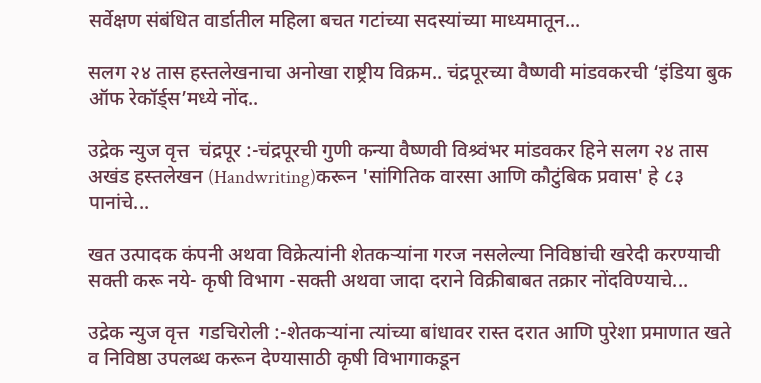सर्वेक्षण संबंधित वार्डातील महिला बचत गटांच्या सदस्यांच्या माध्यमातून...

सलग २४ तास हस्तलेखनाचा अनोखा राष्ट्रीय विक्रम.. चंद्रपूरच्या वैष्णवी मांडवकरची ‘इंडिया बुक ऑफ रेकॉर्ड्स’मध्ये नोंद..

उद्रेक न्युज वृत्त  चंद्रपूर :-चंद्रपूरची गुणी कन्या वैष्णवी विश्र्वंभर मांडवकर हिने सलग २४ तास अखंड हस्तलेखन (Handwriting)करून 'सांगितिक वारसा आणि कौटुंबिक प्रवास' हे ८३ पानांचे...

खत उत्पादक कंपनी अथवा विक्रेत्यांनी शेतकऱ्यांना गरज नसलेल्या निविष्ठांची खरेदी करण्याची सक्ती करू नये- कृषी विभाग -सक्ती अथवा जादा दराने विक्रीबाबत तक्रार नोंदविण्याचे...

उद्रेक न्युज वृत्त  गडचिरोली :-शेतकऱ्यांना त्यांच्या बांधावर रास्त दरात आणि पुरेशा प्रमाणात खते व निविष्ठा उपलब्ध करून देण्यासाठी कृषी विभागाकडून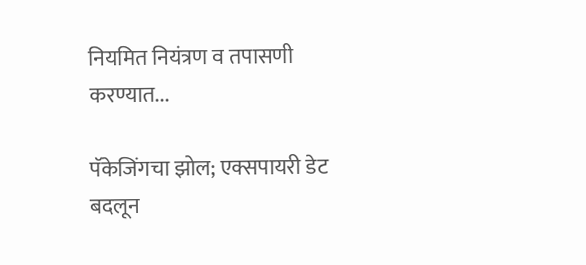नियमित नियंत्रण व तपासणी करण्यात...

पॅकेजिंगचा झोल; एक्सपायरी डेट बदलून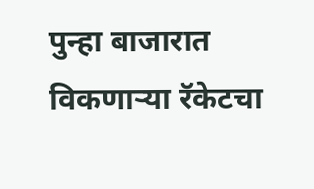पुन्हा बाजारात विकणाऱ्या रॅकेटचा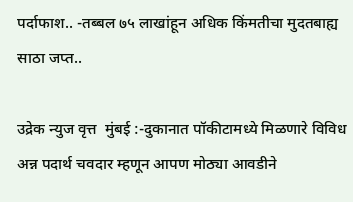पर्दाफाश.. -तब्बल ७५ लाखांहून अधिक किंमतीचा मुदतबाह्य साठा जप्त..

उद्रेक न्युज वृत्त  मुंबई :-दुकानात पॉकीटामध्ये मिळणारे विविध अन्न पदार्थ चवदार म्हणून आपण मोठ्या आवडीने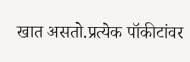खात असतो.प्रत्येक पॉकीटांवर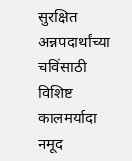सुरक्षित अन्नपदार्थांच्या चविंसाठी विशिष्ट कालमर्यादा नमूद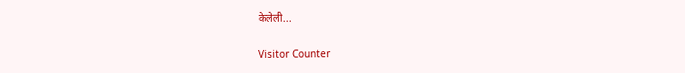केलेली...

Visitor Counter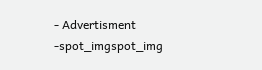- Advertisment -spot_imgspot_img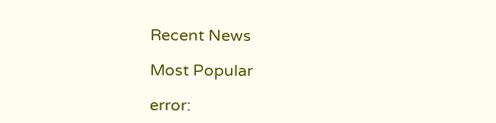Recent News

Most Popular

error: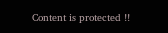Content is protected !!